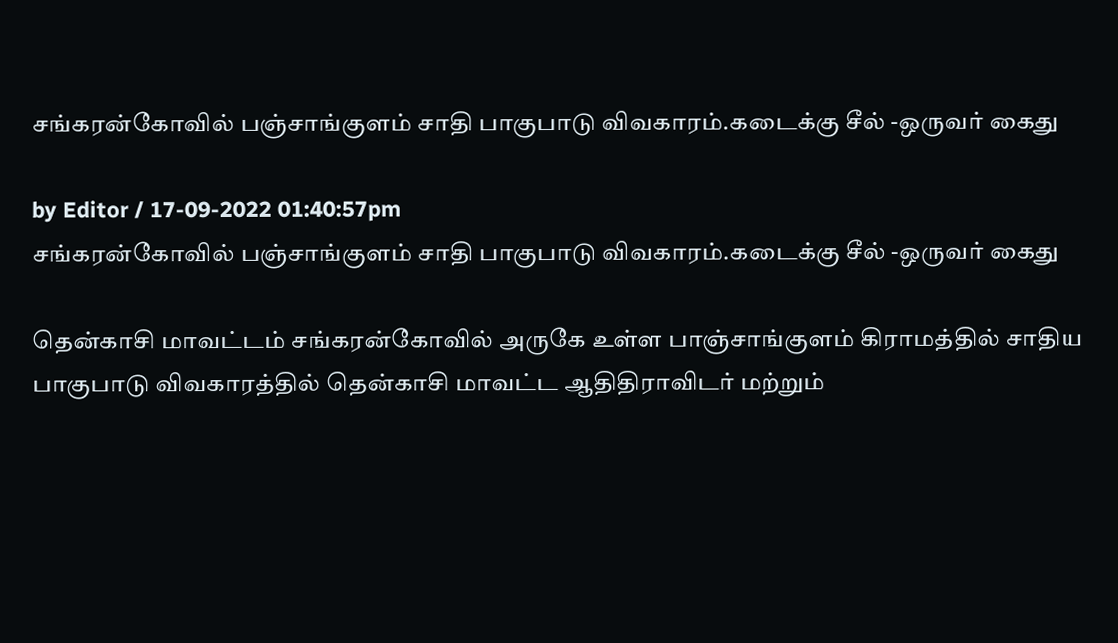சங்கரன்கோவில் பஞ்சாங்குளம் சாதி பாகுபாடு விவகாரம்.கடைக்கு சீல் -ஒருவர் கைது

by Editor / 17-09-2022 01:40:57pm
சங்கரன்கோவில் பஞ்சாங்குளம் சாதி பாகுபாடு விவகாரம்.கடைக்கு சீல் -ஒருவர் கைது

தென்காசி மாவட்டம் சங்கரன்கோவில் அருகே உள்ள பாஞ்சாங்குளம் கிராமத்தில் சாதிய பாகுபாடு விவகாரத்தில் தென்காசி மாவட்ட ஆதிதிராவிடர் மற்றும்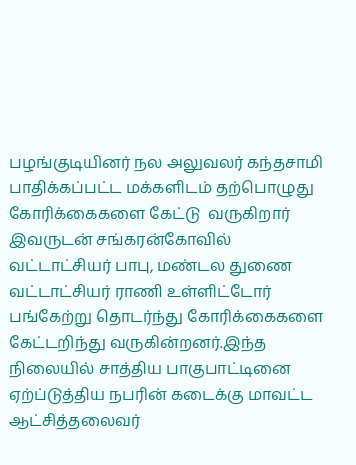பழங்குடியினர் நல அலுவலர் கந்தசாமி பாதிக்கப்பட்ட மக்களிடம் தற்பொழுது கோரிக்கைகளை கேட்டு  வருகிறார் இவருடன் சங்கரன்கோவில் வட்டாட்சியர் பாபு, மண்டல துணை வட்டாட்சியர் ராணி உள்ளிட்டோர் பங்கேற்று தொடர்ந்து கோரிக்கைகளை கேட்டறிந்து வருகின்றனர்.இந்த நிலையில் சாத்திய பாகுபாட்டினை ஏற்ப்டுத்திய நபரின் கடைக்கு மாவட்ட ஆட்சித்தலைவர்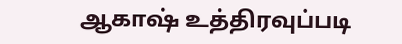ஆகாஷ் உத்திரவுப்படி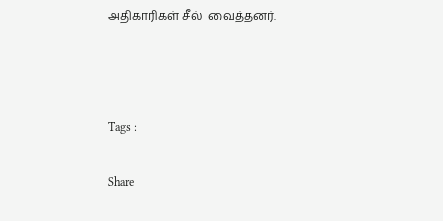அதிகாரிகள் சீல்  வைத்தனர்.



Tags :

Share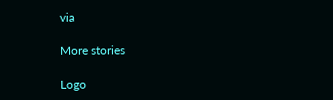via

More stories

Logo